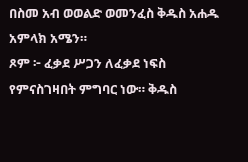በስመ አብ ወወልድ ወመንፈስ ቅዱስ አሐዱ አምላክ አሜን።
ጾም ፦ ፈቃደ ሥጋን ለፈቃደ ነፍስ የምናስገዛበት ምግባር ነው። ቅዱስ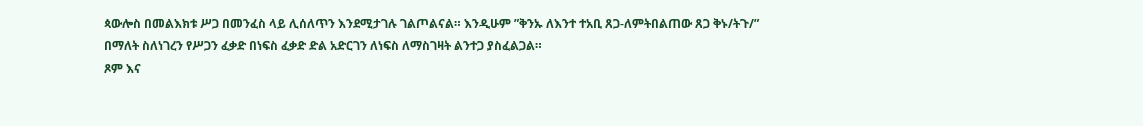ጳውሎስ በመልእክቱ ሥጋ በመንፈስ ላይ ሊሰለጥን እንደሚታገሉ ገልጦልናል። እንዲሁም ”ቅንኡ ለእንተ ተአቢ ጸጋ-ለምትበልጠው ጸጋ ቅኑ/ትጉ/” በማለት ስለነገረን የሥጋን ፈቃድ በነፍስ ፈቃድ ድል አድርገን ለነፍስ ለማስገዛት ልንተጋ ያስፈልጋል።
ጾም እና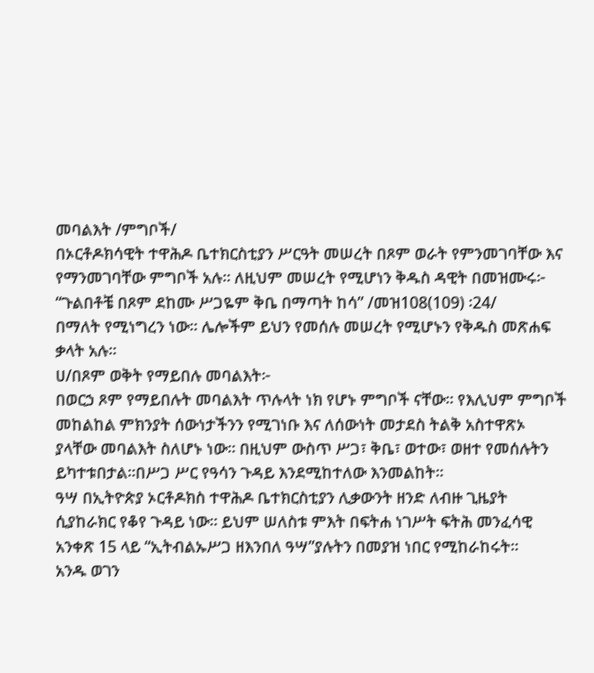መባልእት /ምግቦች/
በኦርቶዶክሳዊት ተዋሕዶ ቤተክርስቲያን ሥርዓት መሠረት በጾም ወራት የምንመገባቸው እና
የማንመገባቸው ምግቦች አሉ። ለዚህም መሠረት የሚሆነን ቅዱስ ዳዊት በመዝሙሩ፦
“ጉልበቶቼ በጾም ደከሙ ሥጋዬም ቅቤ በማጣት ከሳ” /መዝ108(109) ፡24/
በማለት የሚነግረን ነው። ሌሎችም ይህን የመሰሉ መሠረት የሚሆኑን የቅዱስ መጽሐፍ ቃላት አሉ።
ሀ/በጾም ወቅት የማይበሉ መባልእት፦
በወርኃ ጾም የማይበሉት መባልእት ጥሉላት ነክ የሆኑ ምግቦች ናቸው። የእሊህም ምግቦች መከልከል ምክንያት ሰውነታችንን የሚገነቡ እና ለሰውነት መታደስ ትልቅ አስተዋጽኦ ያላቸው መባልእት ስለሆኑ ነው። በዚህም ውስጥ ሥጋ፣ ቅቤ፣ ወተው፣ ወዘተ የመሰሉትን ይካተቱበታል።በሥጋ ሥር የዓሳን ጉዳይ እንደሚከተለው እንመልከት።
ዓሣ በኢትዮጵያ ኦርቶዶክስ ተዋሕዶ ቤተክርስቲያን ሊቃውንት ዘንድ ለብዙ ጊዜያት ሲያከራክር የቆየ ጉዳይ ነው። ይህም ሠለስቱ ምእት በፍትሐ ነገሥት ፍትሕ መንፈሳዊ አንቀጽ 15 ላይ “ኢትብልኡሥጋ ዘእንበለ ዓሣ”ያሉትን በመያዝ ነበር የሚከራከሩት።
አንዱ ወገን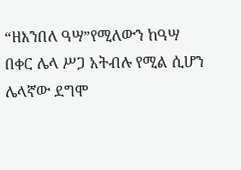“ዘእንበለ ዓሣ”የሚለውን ከዓሣ በቀር ሌላ ሥጋ አትብሉ የሚል ሲሆን
ሌላኛው ደግሞ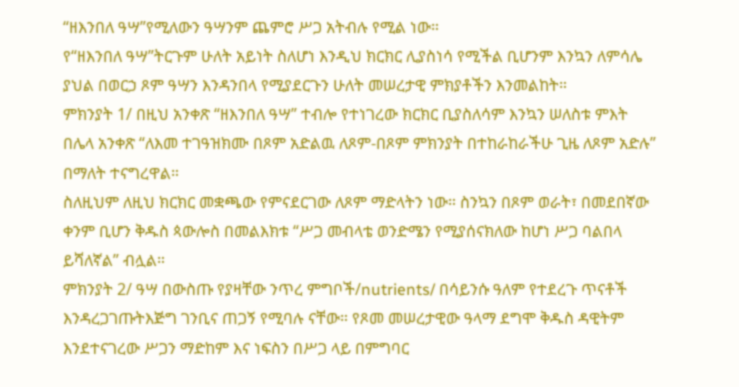“ዘእንበለ ዓሣ”የሚለውን ዓሣንም ጨምሮ ሥጋ አትብሉ የሚል ነው።
የ“ዘእንበለ ዓሣ”ትርጉም ሁለት አይነት ስለሆነ እንዲህ ክርክር ሊያስነሳ የሚችል ቢሆንም እንኳን ለምሳሌ ያህል በወርኃ ጾም ዓሣን እንዳንበላ የሚያደርጉን ሁለት መሠረታዊ ምክያቶችን እንመልከት።
ምክንያት 1/ በዚህ አንቀጽ “ዘእንበለ ዓሣ” ተብሎ የተነገረው ክርክር ቢያስለሳም እንኳን ሠለስቱ ምእት በሌላ አንቀጽ “ለእመ ተገዓዝክሙ በጾም አድልዉ ለጾም-በጾም ምክንያት በተከራከራችሁ ጊዜ ለጾም አድሉ” በማለት ተናግረዋል።
ስለዚህም ለዚህ ክርክር መቋጫው የምናደርገው ለጾም ማድላትን ነው። ስንኳን በጾም ወራት፣ በመደበኛው ቀንም ቢሆን ቅዱስ ጳውሎስ በመልእክቱ “ሥጋ መብላቴ ወንድሜን የሚያሰናክለው ከሆነ ሥጋ ባልበላ ይሻለኛል” ብሏል።
ምክንያት 2/ ዓሣ በውስጡ የያዛቸው ንጥረ ምግቦች/nutrients/ በሳይንሱ ዓለም የተደረጉ ጥናቶች እንዳረጋገጡትእጅግ ገንቢና ጠጋኝ የሚባሉ ናቸው። የጾመ መሠረታዊው ዓላማ ደግሞ ቅዱስ ዳዊትም እንደተናገረው ሥጋን ማድከም እና ነፍስን በሥጋ ላይ በምግባር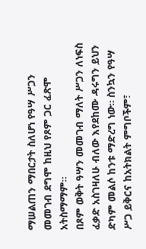ማሠልጠን ማበርታት ስለሆነ የዓሣ ሥጋን መመገብ ደግሞ ከዚህ የጾም ጋር ፈጽሞ አትስማማም።
በጾም ወቅት ዓሣን መመገብ ማለት ሥጋን ለነፍስ ፈቃድ አስገዛለሁ ብለው እየደከሙ ዳሩግን ይህን ድካም መልሶ ከንቱ ማድረግ ነው። ስንኳን የዓሣ ሥጋ ይቅርና ከአትክልት ምግቦችም፣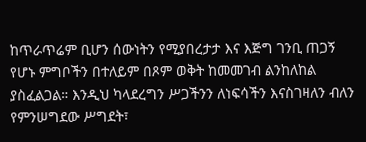ከጥራጥሬም ቢሆን ሰውነትን የሚያበረታታ እና እጅግ ገንቢ ጠጋኝ የሆኑ ምግቦችን በተለይም በጾም ወቅት ከመመገብ ልንከለከል ያስፈልጋል። እንዲህ ካላደረግን ሥጋችንን ለነፍሳችን እናስገዛለን ብለን የምንሠግደው ሥግደት፣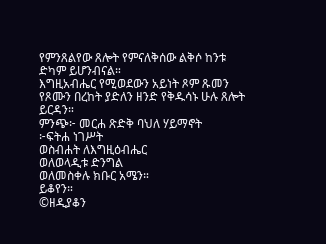የምንጸልየው ጸሎት የምናለቅሰው ልቅሶ ከንቱ ድካም ይሆንብናል።
እግዚአብሔር የሚወደውን አይነት ጾም ጹመን የጾሙን በረከት ያድለን ዘንድ የቅዱሳኑ ሁሉ ጸሎት ይርዳን።
ምንጭ፦ መርሐ ጽድቅ ባህለ ሃይማኖት
፦ፍትሐ ነገሥት
ወስብሐት ለእግዚዕብሔር
ወለወላዲቱ ድንግል
ወለመስቀሉ ክቡር አሜን።
ይቆየን።
©ዘዲያቆን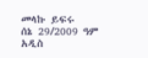መላኩ ይፍሩ
ሰኔ 29/2009 ዓም
አዲስ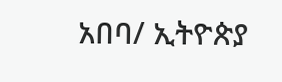አበባ/ ኢትዮጵያ